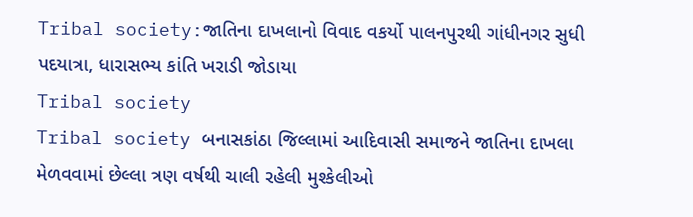Tribal society:જાતિના દાખલાનો વિવાદ વકર્યો પાલનપુરથી ગાંધીનગર સુધી પદયાત્રા, ધારાસભ્ય કાંતિ ખરાડી જોડાયા
Tribal society
Tribal society બનાસકાંઠા જિલ્લામાં આદિવાસી સમાજને જાતિના દાખલા મેળવવામાં છેલ્લા ત્રણ વર્ષથી ચાલી રહેલી મુશ્કેલીઓ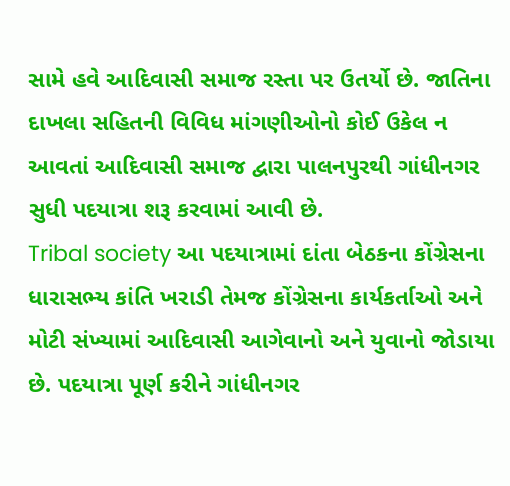સામે હવે આદિવાસી સમાજ રસ્તા પર ઉતર્યો છે. જાતિના દાખલા સહિતની વિવિધ માંગણીઓનો કોઈ ઉકેલ ન આવતાં આદિવાસી સમાજ દ્વારા પાલનપુરથી ગાંધીનગર સુધી પદયાત્રા શરૂ કરવામાં આવી છે.
Tribal society આ પદયાત્રામાં દાંતા બેઠકના કોંગ્રેસના ધારાસભ્ય કાંતિ ખરાડી તેમજ કોંગ્રેસના કાર્યકર્તાઓ અને મોટી સંખ્યામાં આદિવાસી આગેવાનો અને યુવાનો જોડાયા છે. પદયાત્રા પૂર્ણ કરીને ગાંધીનગર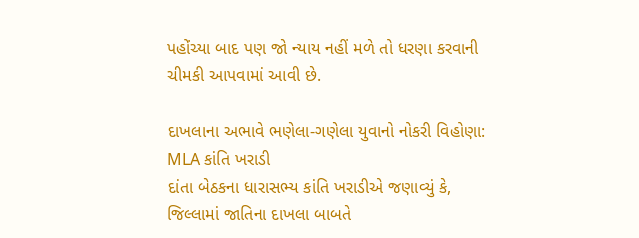પહોંચ્યા બાદ પણ જો ન્યાય નહીં મળે તો ધરણા કરવાની ચીમકી આપવામાં આવી છે.

દાખલાના અભાવે ભણેલા-ગણેલા યુવાનો નોકરી વિહોણા: MLA કાંતિ ખરાડી
દાંતા બેઠકના ધારાસભ્ય કાંતિ ખરાડીએ જણાવ્યું કે, જિલ્લામાં જાતિના દાખલા બાબતે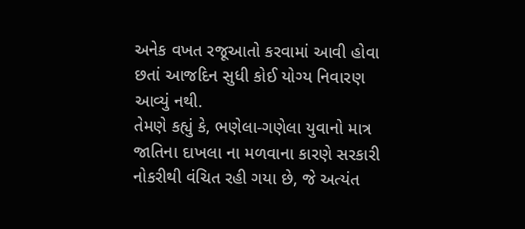અનેક વખત રજૂઆતો કરવામાં આવી હોવા છતાં આજદિન સુધી કોઈ યોગ્ય નિવારણ આવ્યું નથી.
તેમણે કહ્યું કે, ભણેલા-ગણેલા યુવાનો માત્ર જાતિના દાખલા ના મળવાના કારણે સરકારી નોકરીથી વંચિત રહી ગયા છે, જે અત્યંત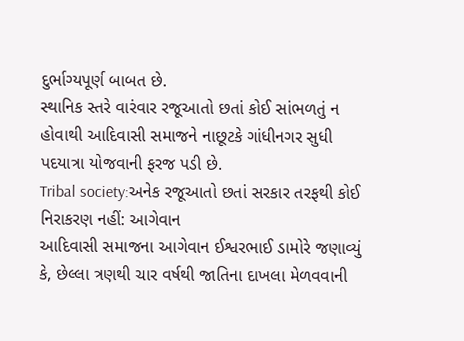દુર્ભાગ્યપૂર્ણ બાબત છે.
સ્થાનિક સ્તરે વારંવાર રજૂઆતો છતાં કોઈ સાંભળતું ન હોવાથી આદિવાસી સમાજને નાછૂટકે ગાંધીનગર સુધી પદયાત્રા યોજવાની ફરજ પડી છે.
Tribal society:અનેક રજૂઆતો છતાં સરકાર તરફથી કોઈ નિરાકરણ નહીં: આગેવાન
આદિવાસી સમાજના આગેવાન ઈશ્વરભાઈ ડામોરે જણાવ્યું કે, છેલ્લા ત્રણથી ચાર વર્ષથી જાતિના દાખલા મેળવવાની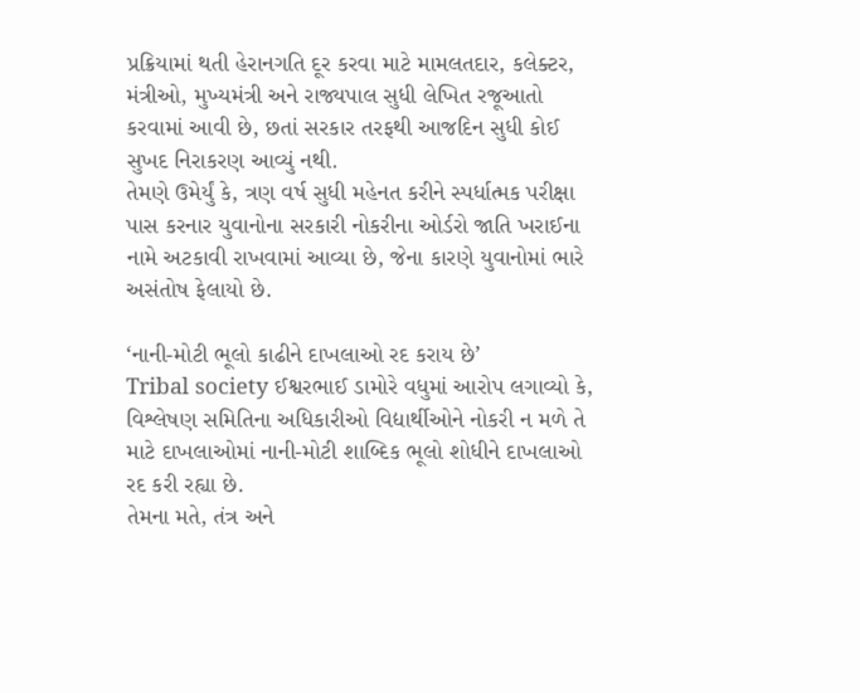પ્રક્રિયામાં થતી હેરાનગતિ દૂર કરવા માટે મામલતદાર, કલેક્ટર, મંત્રીઓ, મુખ્યમંત્રી અને રાજ્યપાલ સુધી લેખિત રજૂઆતો કરવામાં આવી છે, છતાં સરકાર તરફથી આજદિન સુધી કોઈ સુખદ નિરાકરણ આવ્યું નથી.
તેમણે ઉમેર્યું કે, ત્રણ વર્ષ સુધી મહેનત કરીને સ્પર્ધાત્મક પરીક્ષા પાસ કરનાર યુવાનોના સરકારી નોકરીના ઓર્ડરો જાતિ ખરાઈના નામે અટકાવી રાખવામાં આવ્યા છે, જેના કારણે યુવાનોમાં ભારે અસંતોષ ફેલાયો છે.

‘નાની-મોટી ભૂલો કાઢીને દાખલાઓ રદ કરાય છે’
Tribal society ઈશ્વરભાઈ ડામોરે વધુમાં આરોપ લગાવ્યો કે, વિશ્લેષણ સમિતિના અધિકારીઓ વિદ્યાર્થીઓને નોકરી ન મળે તે માટે દાખલાઓમાં નાની-મોટી શાબ્દિક ભૂલો શોધીને દાખલાઓ રદ કરી રહ્યા છે.
તેમના મતે, તંત્ર અને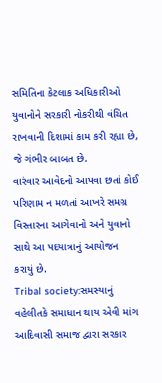સમિતિના કેટલાક અધિકારીઓ યુવાનોને સરકારી નોકરીથી વંચિત રાખવાની દિશામાં કામ કરી રહ્યા છે, જે ગંભીર બાબત છે.
વારંવાર આવેદનો આપવા છતાં કોઈ પરિણામ ન મળતાં આખરે સમગ્ર વિસ્તારના આગેવાનો અને યુવાનો સાથે આ પદયાત્રાનું આયોજન કરાયું છે.
Tribal society:સમસ્યાનું વહેલીતકે સમાધાન થાય એવી માંગ
આદિવાસી સમાજ દ્વારા સરકાર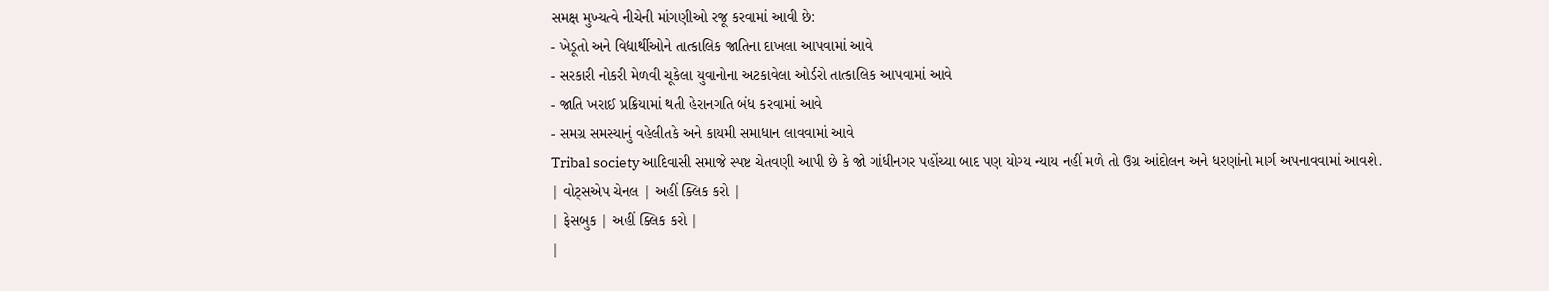સમક્ષ મુખ્યત્વે નીચેની માંગણીઓ રજૂ કરવામાં આવી છે:
- ખેડૂતો અને વિદ્યાર્થીઓને તાત્કાલિક જાતિના દાખલા આપવામાં આવે
- સરકારી નોકરી મેળવી ચૂકેલા યુવાનોના અટકાવેલા ઓર્ડરો તાત્કાલિક આપવામાં આવે
- જાતિ ખરાઈ પ્રક્રિયામાં થતી હેરાનગતિ બંધ કરવામાં આવે
- સમગ્ર સમસ્યાનું વહેલીતકે અને કાયમી સમાધાન લાવવામાં આવે
Tribal society આદિવાસી સમાજે સ્પષ્ટ ચેતવણી આપી છે કે જો ગાંધીનગર પહોંચ્યા બાદ પણ યોગ્ય ન્યાય નહીં મળે તો ઉગ્ર આંદોલન અને ધરણાંનો માર્ગ અપનાવવામાં આવશે.
| વોટ્સએપ ચેનલ | અહીં ક્લિક કરો |
| ફેસબુક | અહીં ક્લિક કરો |
|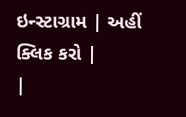ઇન્સ્ટાગ્રામ | અહીં ક્લિક કરો |
|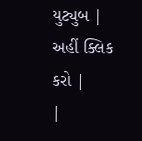યુટ્યુબ | અહીં ક્લિક કરો |
|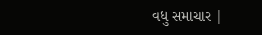વધુ સમાચાર |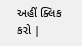અહીં ક્લિક કરો |